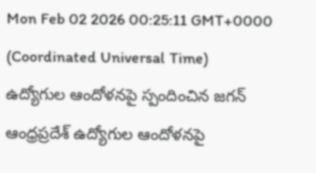Mon Feb 02 2026 00:25:11 GMT+0000 (Coordinated Universal Time)
ఉద్యోగుల ఆందోళనపై స్పందించిన జగన్
ఆంధ్రప్రదేశ్ ఉద్యోగుల ఆందోళనపై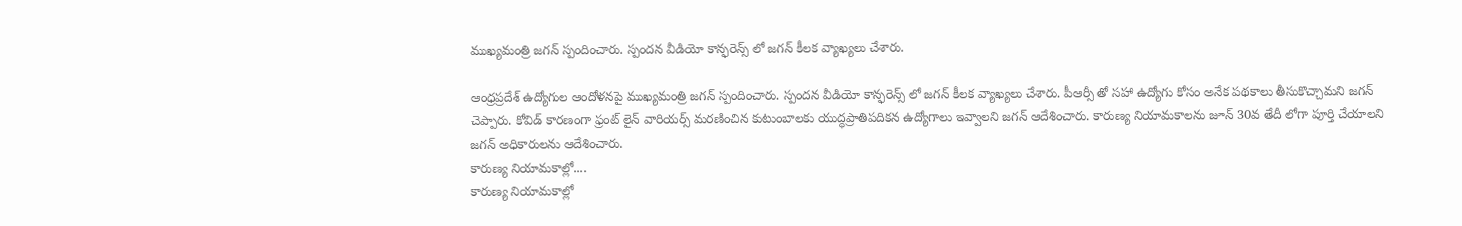ముఖ్యమంత్రి జగన్ స్పందించారు. స్పందన వీడియో కాన్ఫరెన్స్ లో జగన్ కీలక వ్యాఖ్యలు చేశారు.

ఆంధ్రప్రదేశ్ ఉద్యోగుల ఆందోళనపై ముఖ్యమంత్రి జగన్ స్పందించారు. స్పందన వీడియో కాన్ఫరెన్స్ లో జగన్ కీలక వ్యాఖ్యలు చేశారు. పీఆర్సీ తో సహా ఉద్యోగు కోసం అనేక పథకాలు తీసుకొచ్చామని జగన్ చెప్పారు. కోవిడ్ కారణంగా ఫ్రంట్ లైన్ వారియర్స్ మరణించిన కుటుంబాలకు యుద్ధప్రాతిపదికన ఉద్యోగాలు ఇవ్వాలని జగన్ ఆదేశించారు. కారుణ్య నియామకాలను జూన్ 30వ తేదీ లోగా పూర్తి చేయాలని జగన్ అధికారులను ఆదేశించారు.
కారుణ్య నియామకాల్లో....
కారుణ్య నియామకాల్లో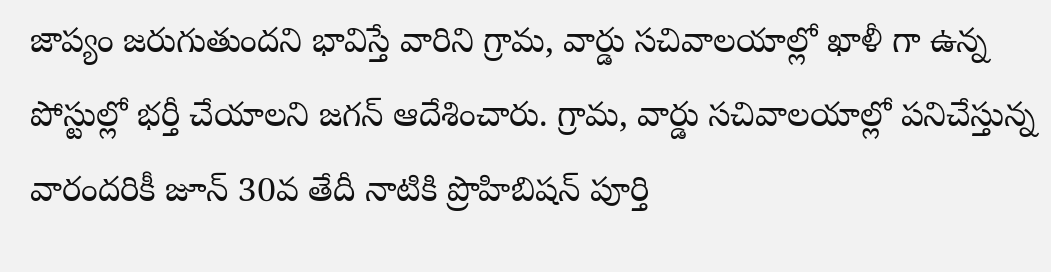జాప్యం జరుగుతుందని భావిస్తే వారిని గ్రామ, వార్డు సచివాలయాల్లో ఖాళీ గా ఉన్న పోస్టుల్లో భర్తీ చేయాలని జగన్ ఆదేశించారు. గ్రామ, వార్డు సచివాలయాల్లో పనిచేస్తున్న వారందరికీ జూన్ 30వ తేదీ నాటికి ప్రొహిబిషన్ పూర్తి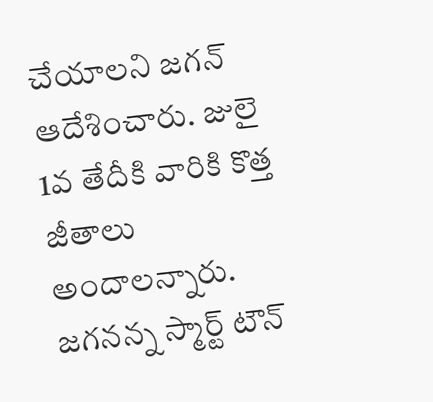చేయాలని జగన్ ఆదేశించారు. జులై 1వ తేదీకి వారికి కొత్త జీతాలు అందాలన్నారు. జగనన్న స్మార్ట్ టౌన్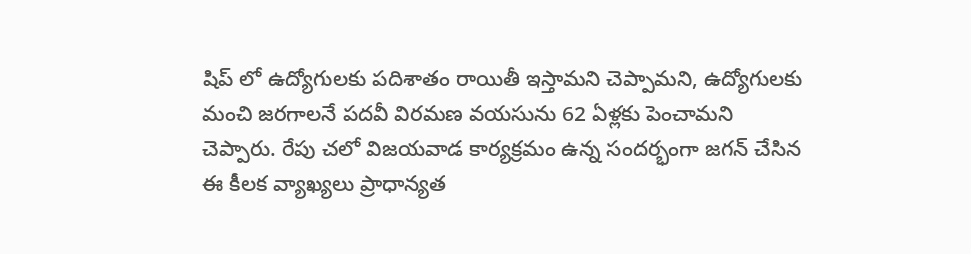షిప్ లో ఉద్యోగులకు పదిశాతం రాయితీ ఇస్తామని చెప్పామని, ఉద్యోగులకు మంచి జరగాలనే పదవీ విరమణ వయసును 62 ఏళ్లకు పెంచామని చెప్పారు. రేపు చలో విజయవాడ కార్యక్రమం ఉన్న సందర్భంగా జగన్ చేసిన ఈ కీలక వ్యాఖ్యలు ప్రాధాన్యత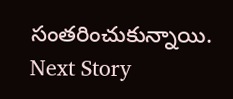సంతరించుకున్నాయి.
Next Story